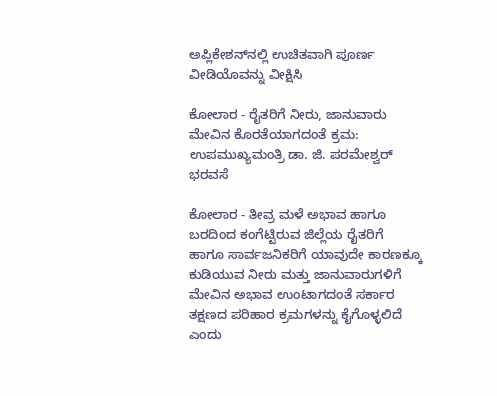ಅಪ್ಲಿಕೇಶನ್‌ನಲ್ಲಿ ಉಚಿತವಾಗಿ ಪೂರ್ಣ ವೀಡಿಯೊವನ್ನು ವೀಕ್ಷಿಸಿ

ಕೋಲಾರ - ರೈತರಿಗೆ ನೀರು, ಜಾನುವಾರು ಮೇವಿನ ಕೊರತೆಯಾಗದಂತೆ ಕ್ರಮ: ಉಪಮುಖ್ಯಮಂತ್ರಿ ಡಾ. ಜಿ. ಪರಮೇಶ್ವರ್ ಭರವಸೆ

ಕೋಲಾರ - ತೀವ್ರ ಮಳೆ ಅಭಾವ ಹಾಗೂ ಬರದಿಂದ ಕಂಗೆಟ್ಟಿರುವ ಜಿಲ್ಲೆಯ ರೈತರಿಗೆ ಹಾಗೂ ಸಾರ್ವಜನಿಕರಿಗೆ ಯಾವುದೇ ಕಾರಣಕ್ಕೂ ಕುಡಿಯುವ ನೀರು ಮತ್ತು ಜಾನುವಾರುಗಳಿಗೆ ಮೇವಿನ ಅಭಾವ ಉಂಟಾಗದಂತೆ ಸರ್ಕಾರ ತಕ್ಷಣದ ಪರಿಹಾರ ಕ್ರಮಗಳನ್ನು ಕೈಗೊಳ್ಳಲಿದೆ ಎಂದು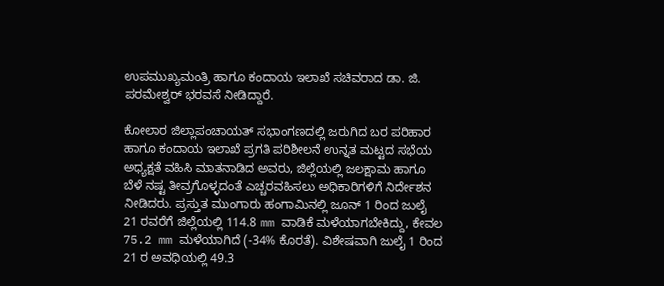ಉಪಮುಖ್ಯಮಂತ್ರಿ ಹಾಗೂ ಕಂದಾಯ ಇಲಾಖೆ ಸಚಿವರಾದ ಡಾ. ಜಿ. ಪರಮೇಶ್ವರ್ ಭರವಸೆ ನೀಡಿದ್ದಾರೆ.

ಕೋಲಾರ ಜಿಲ್ಲಾಪಂಚಾಯತ್ ಸಭಾಂಗಣದಲ್ಲಿ ಜರುಗಿದ ಬರ ಪರಿಹಾರ ಹಾಗೂ ಕಂದಾಯ ಇಲಾಖೆ ಪ್ರಗತಿ ಪರಿಶೀಲನೆ ಉನ್ನತ ಮಟ್ಟದ ಸಭೆಯ ಅಧ್ಯಕ್ಷತೆ ವಹಿಸಿ ಮಾತನಾಡಿದ ಅವರು, ಜಿಲ್ಲೆಯಲ್ಲಿ ಜಲಕ್ಷಾಮ ಹಾಗೂ ಬೆಳೆ ನಷ್ಟ ತೀವ್ರಗೊಳ್ಳದಂತೆ ಎಚ್ಚರವಹಿಸಲು ಅಧಿಕಾರಿಗಳಿಗೆ ನಿರ್ದೇಶನ ನೀಡಿದರು. ಪ್ರಸ್ತುತ ಮುಂಗಾರು ಹಂಗಾಮಿನಲ್ಲಿ ಜೂನ್ 1 ರಿಂದ ಜುಲೈ 21 ರವರೆಗೆ ಜಿಲ್ಲೆಯಲ್ಲಿ 114.8 mm ವಾಡಿಕೆ ಮಳೆಯಾಗಬೇಕಿದ್ದು, ಕೇವಲ 75.2 mm ಮಳೆಯಾಗಿದೆ (-34% ಕೊರತೆ). ವಿಶೇಷವಾಗಿ ಜುಲೈ 1 ರಿಂದ 21 ರ ಅವಧಿಯಲ್ಲಿ 49.3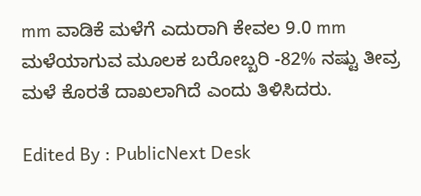mm ವಾಡಿಕೆ ಮಳೆಗೆ ಎದುರಾಗಿ ಕೇವಲ 9.0 mm ಮಳೆಯಾಗುವ ಮೂಲಕ ಬರೋಬ್ಬರಿ -82% ನಷ್ಟು ತೀವ್ರ ಮಳೆ ಕೊರತೆ ದಾಖಲಾಗಿದೆ ಎಂದು ತಿಳಿಸಿದರು.

Edited By : PublicNext Desk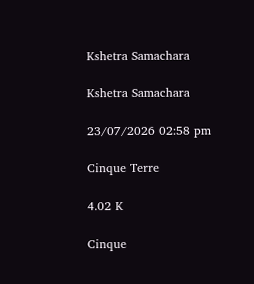Kshetra Samachara

Kshetra Samachara

23/07/2026 02:58 pm

Cinque Terre

4.02 K

Cinque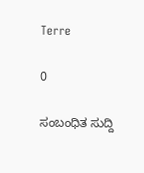Terre

0

ಸಂಬಂಧಿತ ಸುದ್ದಿ